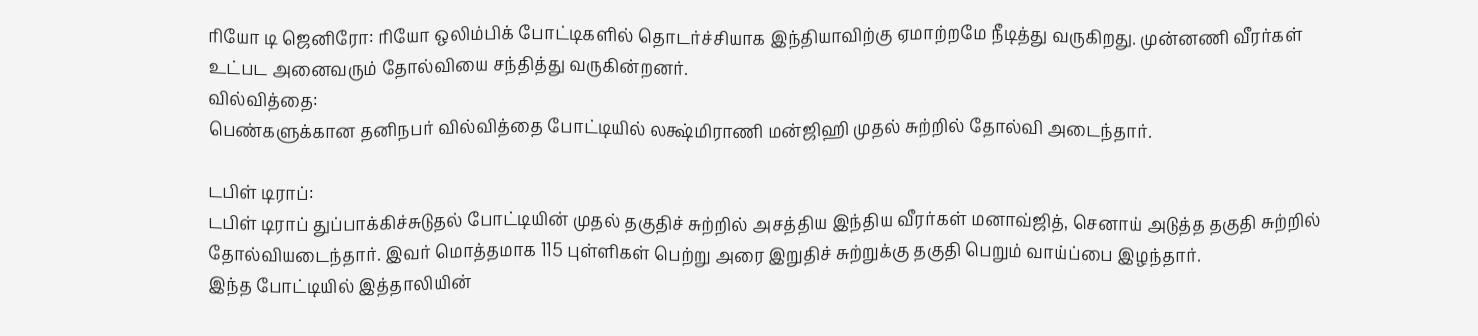ரியோ டி ஜெனிரோ: ரியோ ஒலிம்பிக் போட்டிகளில் தொடர்ச்சியாக இந்தியாவிற்கு ஏமாற்றமே நீடித்து வருகிறது. முன்னணி வீரர்கள் உட்பட அனைவரும் தோல்வியை சந்தித்து வருகின்றனர்.
வில்வித்தை:
பெண்களுக்கான தனிநபர் வில்வித்தை போட்டியில் லக்ஷ்மிராணி மன்ஜிஹி முதல் சுற்றில் தோல்வி அடைந்தார்.

டபிள் டிராப்:
டபிள் டிராப் துப்பாக்கிச்சுடுதல் போட்டியின் முதல் தகுதிச் சுற்றில் அசத்திய இந்திய வீரர்கள் மனாவ்ஜித், செனாய் அடுத்த தகுதி சுற்றில் தோல்வியடைந்தார். இவர் மொத்தமாக 115 புள்ளிகள் பெற்று அரை இறுதிச் சுற்றுக்கு தகுதி பெறும் வாய்ப்பை இழந்தார்.
இந்த போட்டியில் இத்தாலியின்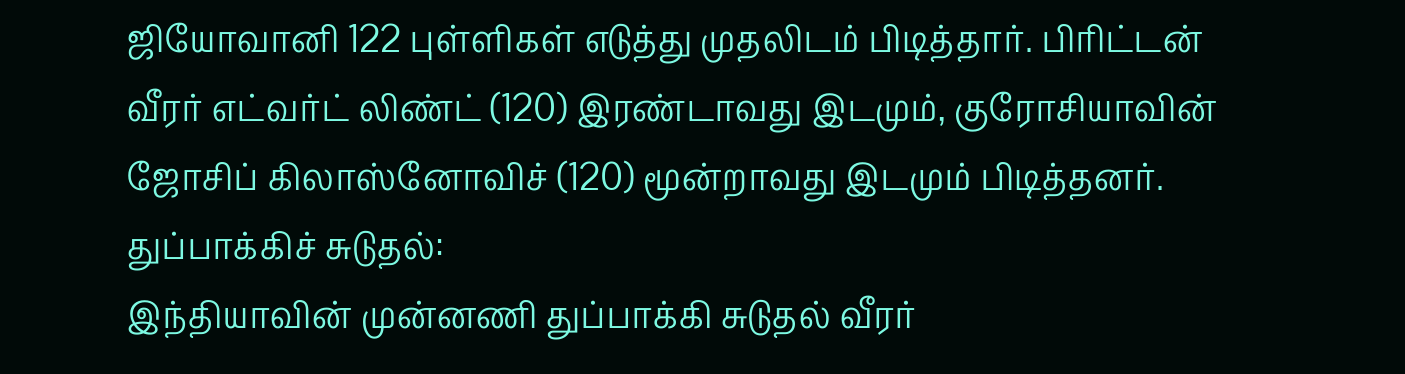ஜியோவானி 122 புள்ளிகள் எடுத்து முதலிடம் பிடித்தார். பிரிட்டன் வீரர் எட்வர்ட் லிண்ட் (120) இரண்டாவது இடமும், குரோசியாவின் ஜோசிப் கிலாஸ்னோவிச் (120) மூன்றாவது இடமும் பிடித்தனர்.
துப்பாக்கிச் சுடுதல்:
இந்தியாவின் முன்னணி துப்பாக்கி சுடுதல் வீரர்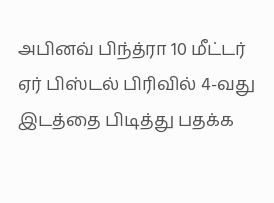அபினவ் பிந்த்ரா 10 மீட்டர் ஏர் பிஸ்டல் பிரிவில் 4-வது இடத்தை பிடித்து பதக்க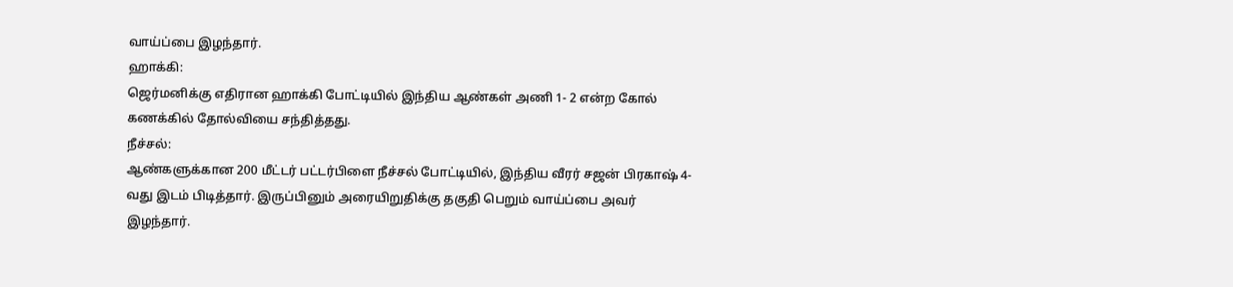வாய்ப்பை இழந்தார்.
ஹாக்கி:
ஜெர்மனிக்கு எதிரான ஹாக்கி போட்டியில் இந்திய ஆண்கள் அணி 1- 2 என்ற கோல் கணக்கில் தோல்வியை சந்தித்தது.
நீச்சல்:
ஆண்களுக்கான 200 மீட்டர் பட்டர்பிளை நீச்சல் போட்டியில், இந்திய வீரர் சஜன் பிரகாஷ் 4-வது இடம் பிடித்தார். இருப்பினும் அரையிறுதிக்கு தகுதி பெறும் வாய்ப்பை அவர் இழந்தார்.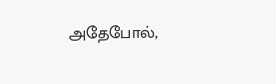அதேபோல்,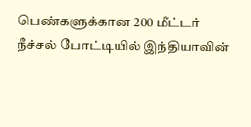பெண்களுக்கான 200 மீட்டர் நீச்சல் போட்டியில் இந்தியாவின்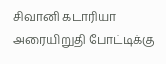சிவானி கடாரியா அரையிறுதி போட்டிக்கு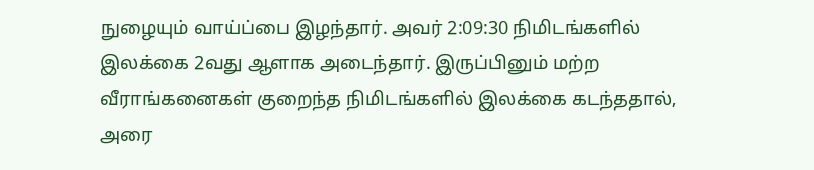நுழையும் வாய்ப்பை இழந்தார். அவர் 2:09:30 நிமிடங்களில் இலக்கை 2வது ஆளாக அடைந்தார். இருப்பினும் மற்ற வீராங்கனைகள் குறைந்த நிமிடங்களில் இலக்கை கடந்ததால், அரை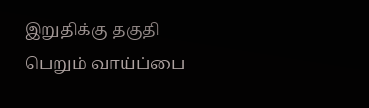இறுதிக்கு தகுதி பெறும் வாய்ப்பை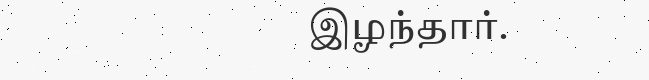இழந்தார்.